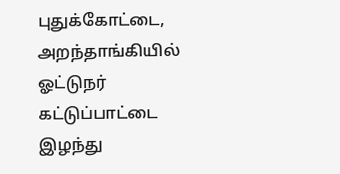புதுக்கோட்டை, அறந்தாங்கியில் ஓட்டுநர் கட்டுப்பாட்டை இழந்து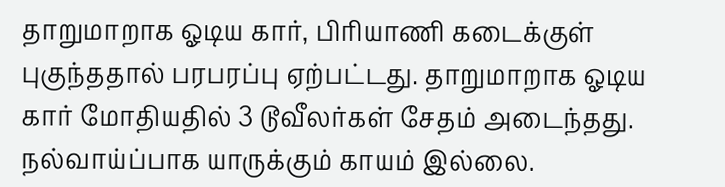தாறுமாறாக ஓடிய கார், பிரியாணி கடைக்குள் புகுந்ததால் பரபரப்பு ஏற்பட்டது. தாறுமாறாக ஓடிய கார் மோதியதில் 3 டூவீலர்கள் சேதம் அடைந்தது. நல்வாய்ப்பாக யாருக்கும் காயம் இல்லை.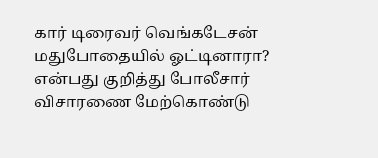கார் டிரைவர் வெங்கடேசன் மதுபோதையில் ஓட்டினாரா? என்பது குறித்து போலீசார் விசாரணை மேற்கொண்டு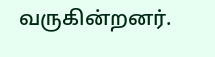வருகின்றனர்.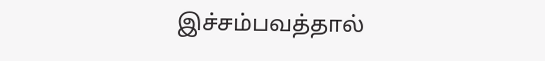இச்சம்பவத்தால்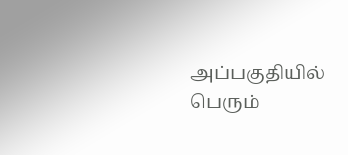அப்பகுதியில் பெரும்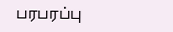பரபரப்பு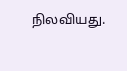நிலவியது.